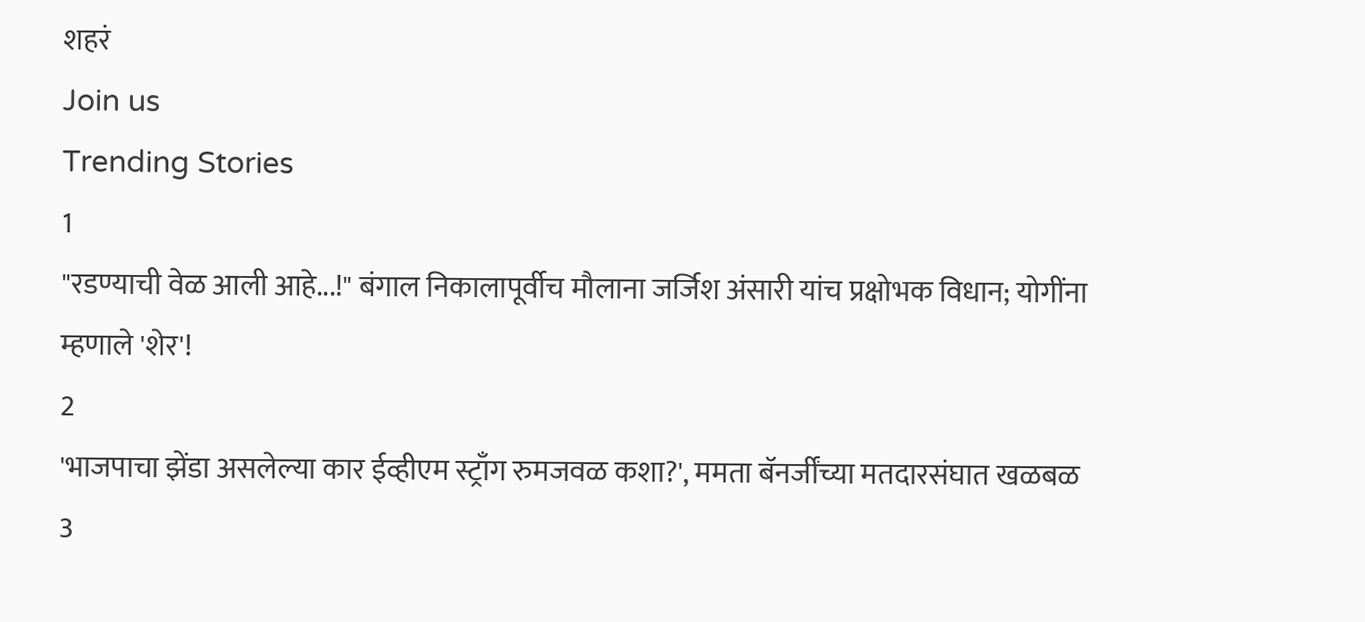शहरं
Join us
Trending Stories
1
"रडण्याची वेळ आली आहे...!" बंगाल निकालापूर्वीच मौलाना जर्जिश अंसारी यांच प्रक्षोभक विधान; योगींना म्हणाले 'शेर'!
2
'भाजपाचा झेंडा असलेल्या कार ईव्हीएम स्ट्राँग रुमजवळ कशा?', ममता बॅनर्जींच्या मतदारसंघात खळबळ
3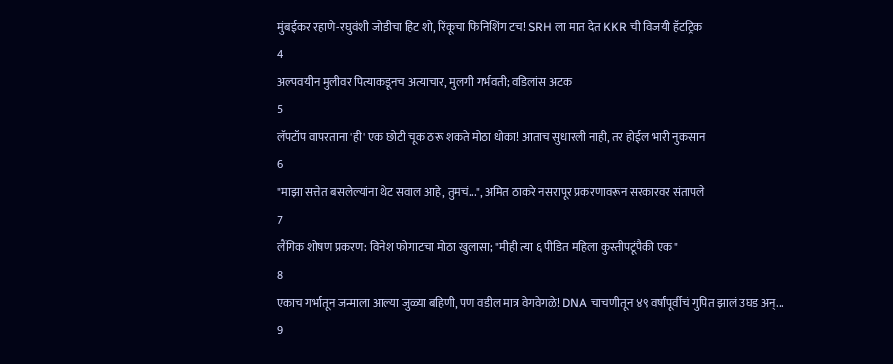मुंबईकर रहाणे-रघुवंशी जोडीचा हिट शो, रिंकूचा फिनिशिंग टच! SRH ला मात देत KKR ची विजयी हॅटट्रिक
4
अल्पवयीन मुलीवर पित्याकडूनच अत्याचार, मुलगी गर्भवती; वडिलांस अटक
5
लॅपटॉप वापरताना 'ही' एक छोटी चूक ठरू शकते मोठा धोका! आताच सुधारली नाही, तर होईल भारी नुकसान
6
"माझा सत्तेत बसलेल्यांना थेट सवाल आहे, तुमचं...", अमित ठाकरे नसरापूर प्रकरणावरून सरकारवर संतापले
7
लैंगिक शोषण प्रकरण: विनेश फोगाटचा मोठा खुलासा; "मीही त्या ६ पीडित महिला कुस्तीपटूंपैकी एक"
8
एकाच गर्भातून जन्माला आल्या जुळ्या बहिणी, पण वडील मात्र वेगवेगळे! DNA चाचणीतून ४९ वर्षांपूर्वीचं गुपित झालं उघड अन्...
9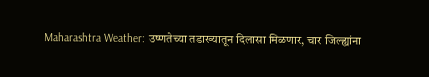Maharashtra Weather: उष्णतेच्या तडाख्यातून दिलासा मिळणार, चार जिल्ह्यांना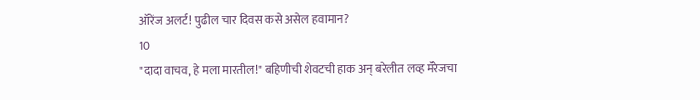ऑरेंज अलर्ट! पुढील चार दिवस कसे असेल हवामान?
10
"दादा वाचव, हे मला मारतील!" बहिणीची शेवटची हाक अन् बरेलीत लव्ह मॅरेजचा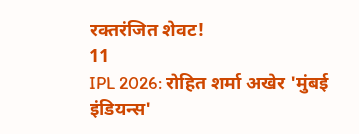रक्तरंजित शेवट!
11
IPL 2026: रोहित शर्मा अखेर 'मुंबई इंडियन्स'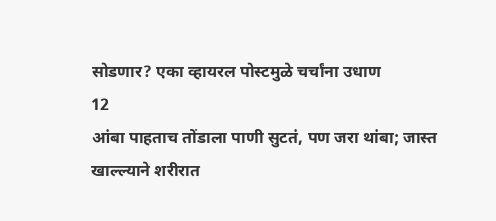सोडणार? एका व्हायरल पोस्टमुळे चर्चांना उधाण
12
आंबा पाहताच तोंडाला पाणी सुटतं, पण जरा थांबा; जास्त खाल्ल्याने शरीरात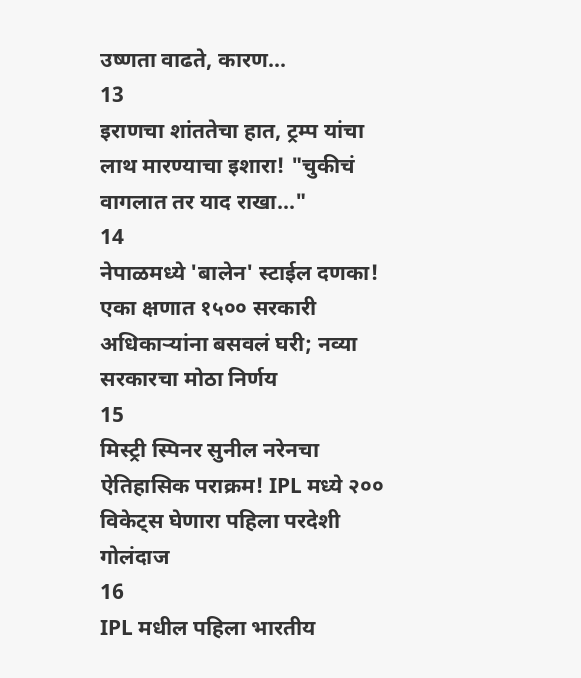उष्णता वाढते, कारण...
13
इराणचा शांततेचा हात, ट्रम्प यांचा लाथ मारण्याचा इशारा! "चुकीचं वागलात तर याद राखा..."
14
नेपाळमध्ये 'बालेन' स्टाईल दणका! एका क्षणात १५०० सरकारी अधिकाऱ्यांना बसवलं घरी; नव्या सरकारचा मोठा निर्णय
15
मिस्ट्री स्पिनर सुनील नरेनचा ऐतिहासिक पराक्रम! IPL मध्ये २०० विकेट्स घेणारा पहिला परदेशी गोलंदाज
16
IPL मधील पहिला भारतीय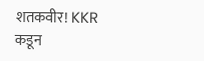शतकवीर! KKR कडून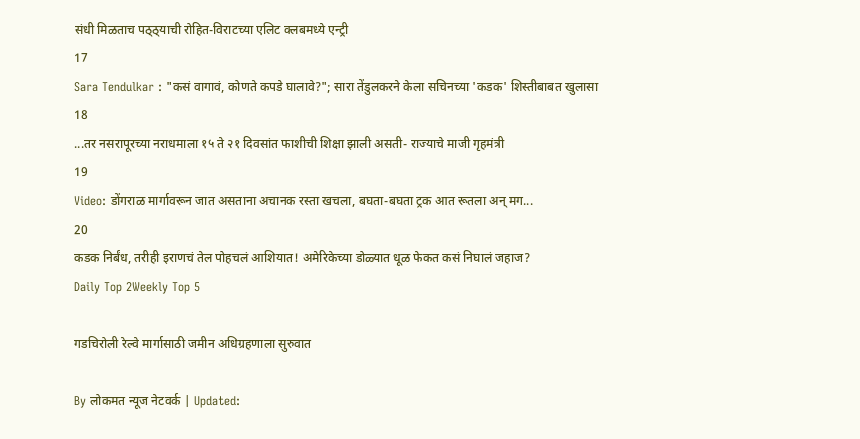संधी मिळताच पठ्ठ्याची रोहित-विराटच्या एलिट क्लबमध्ये एन्ट्री
17
Sara Tendulkar : "कसं वागावं, कोणते कपडे घालावे?"; सारा तेंडुलकरने केला सचिनच्या 'कडक' शिस्तीबाबत खुलासा
18
...तर नसरापूरच्या नराधमाला १५ ते २१ दिवसांत फाशीची शिक्षा झाली असती- राज्याचे माजी गृहमंत्री
19
Video: डोंगराळ मार्गावरून जात असताना अचानक रस्ता खचला, बघता-बघता ट्रक आत रूतला अन् मग...
20
कडक निर्बंध, तरीही इराणचं तेल पोहचलं आशियात! अमेरिकेच्या डोळ्यात धूळ फेकत कसं निघालं जहाज?
Daily Top 2Weekly Top 5

गडचिरोली रेल्वे मार्गासाठी जमीन अधिग्रहणाला सुरुवात

By लोकमत न्यूज नेटवर्क | Updated: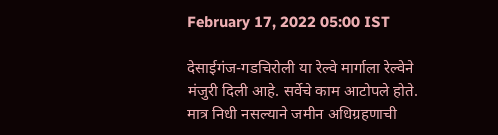February 17, 2022 05:00 IST

देसाईगंज-गडचिरोली या रेल्वे मार्गाला रेल्वेने मंजुरी दिली आहे. सर्वेचे काम आटोपले होते. मात्र निधी नसल्याने जमीन अधिग्रहणाची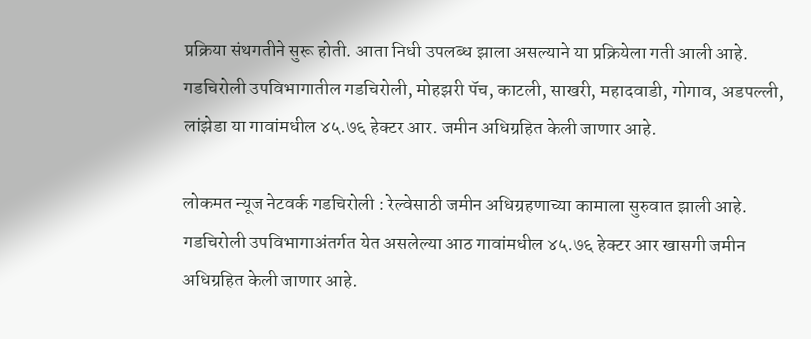प्रक्रिया संथगतीने सुरू होती. आता निधी उपलब्ध झाला असल्याने या प्रक्रियेला गती आली आहे. गडचिरोली उपविभागातील गडचिरोली, मोहझरी पॅच, काटली, साखरी, महादवाडी, गोगाव, अडपल्ली, लांझेडा या गावांमधील ४५.७६ हेक्टर आर. जमीन अधिग्रहित केली जाणार आहे.

लोकमत न्यूज नेटवर्क गडचिरोली : रेल्वेसाठी जमीन अधिग्रहणाच्या कामाला सुरुवात झाली आहे. गडचिरोली उपविभागाअंतर्गत येत असलेल्या आठ गावांमधील ४५.७६ हेक्टर आर खासगी जमीन अधिग्रहित केली जाणार आहे.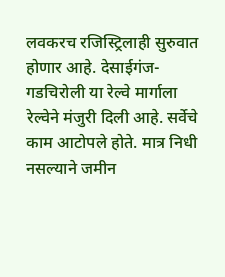लवकरच रजिस्ट्रिलाही सुरुवात होणार आहे. देसाईगंज-गडचिरोली या रेल्वे मार्गाला रेल्वेने मंजुरी दिली आहे. सर्वेचे काम आटोपले होते. मात्र निधी नसल्याने जमीन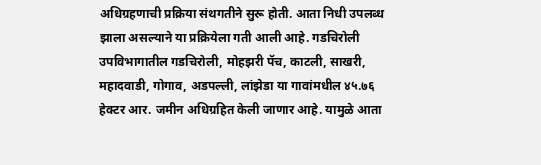अधिग्रहणाची प्रक्रिया संथगतीने सुरू होती. आता निधी उपलब्ध झाला असल्याने या प्रक्रियेला गती आली आहे. गडचिरोली उपविभागातील गडचिरोली, मोहझरी पॅच, काटली, साखरी, महादवाडी, गोगाव, अडपल्ली, लांझेडा या गावांमधील ४५.७६ हेक्टर आर. जमीन अधिग्रहित केली जाणार आहे. यामुळे आता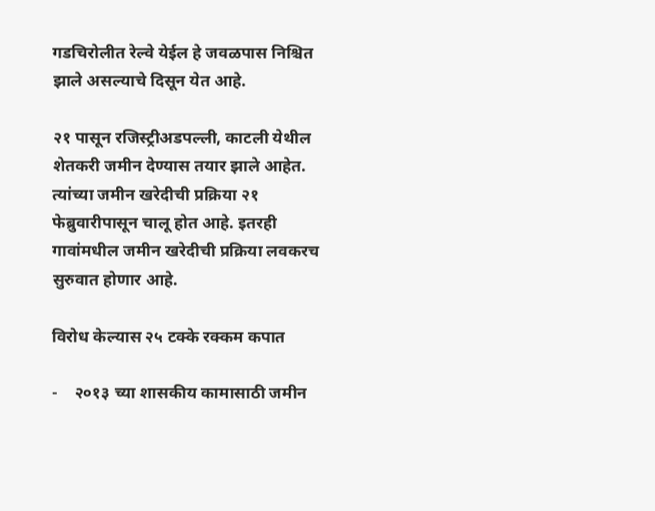गडचिरोलीत रेल्वे येईल हे जवळपास निश्चित झाले असल्याचे दिसून येत आहे.

२१ पासून रजिस्ट्रीअडपल्ली, काटली येथील शेतकरी जमीन देण्यास तयार झाले आहेत. त्यांच्या जमीन खरेदीची प्रक्रिया २१ फेब्रुवारीपासून चालू होत आहे. इतरही गावांमधील जमीन खरेदीची प्रक्रिया लवकरच सुरुवात होणार आहे.

विरोध केल्यास २५ टक्के रक्कम कपात

-    २०१३ च्या शासकीय कामासाठी जमीन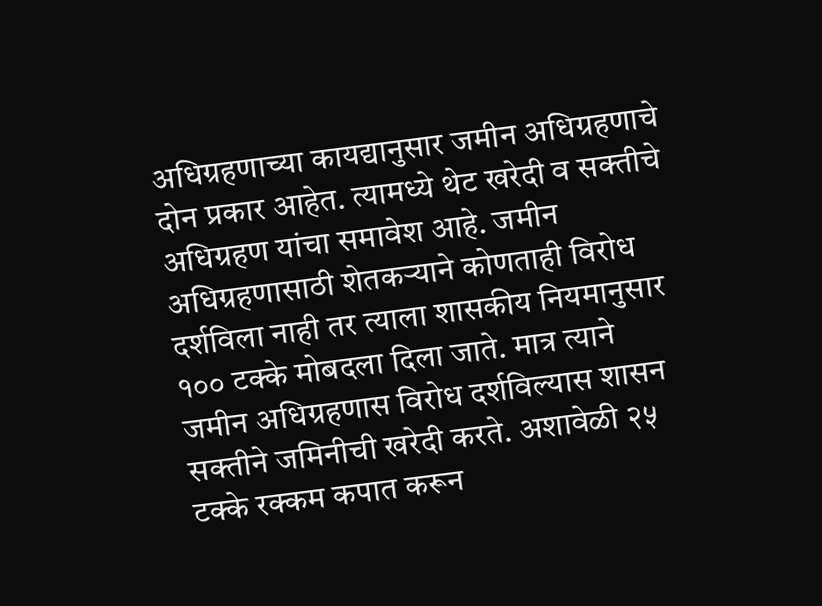अधिग्रहणाच्या कायद्यानुसार जमीन अधिग्रहणाचे दोन प्रकार आहेत. त्यामध्ये थेट खरेदी व सक्तीचे अधिग्रहण यांचा समावेश आहे. जमीन अधिग्रहणासाठी शेतकऱ्याने कोणताही विरोध दर्शविला नाही तर त्याला शासकीय नियमानुसार १०० टक्के मोबदला दिला जाते. मात्र त्याने जमीन अधिग्रहणास विरोध दर्शविल्यास शासन सक्तीने जमिनीची खरेदी करते. अशावेळी २५ टक्के रक्कम कपात करून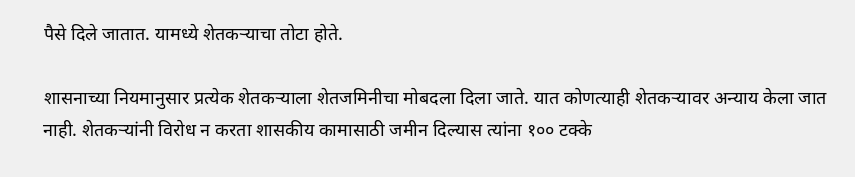पैसे दिले जातात. यामध्ये शेतकऱ्याचा तोटा होते.

शासनाच्या नियमानुसार प्रत्येक शेतकऱ्याला शेतजमिनीचा मोबदला दिला जाते. यात कोणत्याही शेतकऱ्यावर अन्याय केला जात नाही. शेतकऱ्यांनी विरोध न करता शासकीय कामासाठी जमीन दिल्यास त्यांना १०० टक्के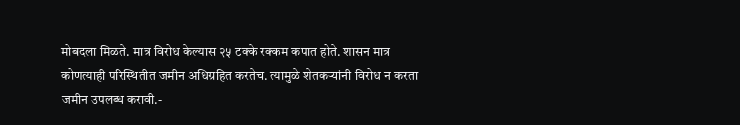मोबदला मिळते. मात्र विरोध केल्यास २५ टक्के रक्कम कपात होते. शासन मात्र कोणत्याही परिस्थितीत जमीन अधिग्रहित करतेच. त्यामुळे शेतकऱ्यांनी विरोध न करता जमीन उपलब्ध करावी.-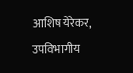आशिष येरेकर, उपविभागीय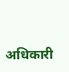अधिकारी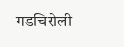गडचिरोली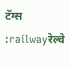टॅग्स :railwayरेल्वे